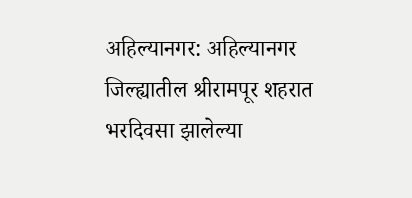अहिल्यानगर: अहिल्यानगर जिल्ह्यातील श्रीरामपूर शहरात भरदिवसा झालेल्या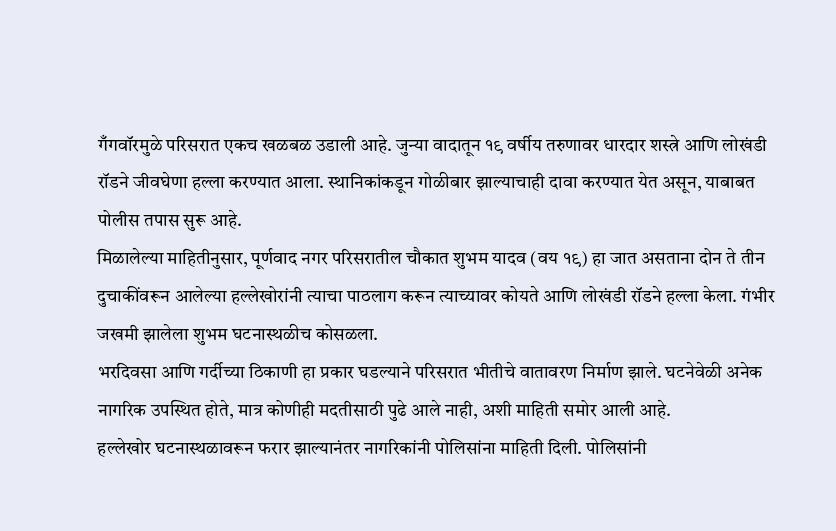गँगवॉरमुळे परिसरात एकच खळबळ उडाली आहे. जुन्या वादातून १९ वर्षीय तरुणावर धारदार शस्त्रे आणि लोखंडी रॉडने जीवघेणा हल्ला करण्यात आला. स्थानिकांकडून गोळीबार झाल्याचाही दावा करण्यात येत असून, याबाबत पोलीस तपास सुरू आहे.
मिळालेल्या माहितीनुसार, पूर्णवाद नगर परिसरातील चौकात शुभम यादव (वय १९) हा जात असताना दोन ते तीन दुचाकींवरून आलेल्या हल्लेखोरांनी त्याचा पाठलाग करून त्याच्यावर कोयते आणि लोखंडी रॉडने हल्ला केला. गंभीर जखमी झालेला शुभम घटनास्थळीच कोसळला.
भरदिवसा आणि गर्दीच्या ठिकाणी हा प्रकार घडल्याने परिसरात भीतीचे वातावरण निर्माण झाले. घटनेवेळी अनेक नागरिक उपस्थित होते, मात्र कोणीही मदतीसाठी पुढे आले नाही, अशी माहिती समोर आली आहे.
हल्लेखोर घटनास्थळावरून फरार झाल्यानंतर नागरिकांनी पोलिसांना माहिती दिली. पोलिसांनी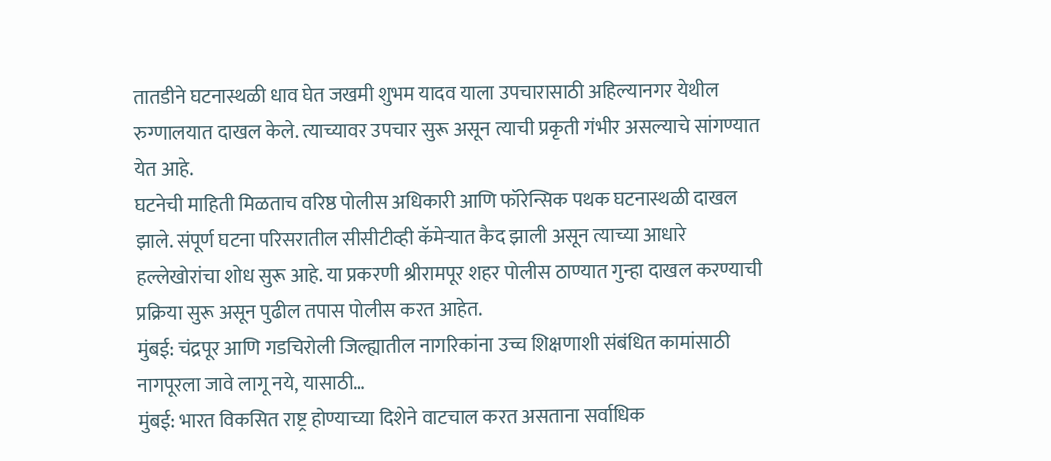तातडीने घटनास्थळी धाव घेत जखमी शुभम यादव याला उपचारासाठी अहिल्यानगर येथील रुग्णालयात दाखल केले. त्याच्यावर उपचार सुरू असून त्याची प्रकृती गंभीर असल्याचे सांगण्यात येत आहे.
घटनेची माहिती मिळताच वरिष्ठ पोलीस अधिकारी आणि फॉरेन्सिक पथक घटनास्थळी दाखल झाले. संपूर्ण घटना परिसरातील सीसीटीव्ही कॅमेऱ्यात कैद झाली असून त्याच्या आधारे हल्लेखोरांचा शोध सुरू आहे. या प्रकरणी श्रीरामपूर शहर पोलीस ठाण्यात गुन्हा दाखल करण्याची प्रक्रिया सुरू असून पुढील तपास पोलीस करत आहेत.
मुंबई: चंद्रपूर आणि गडचिरोली जिल्ह्यातील नागरिकांना उच्च शिक्षणाशी संबंधित कामांसाठी नागपूरला जावे लागू नये, यासाठी…
मुंबई: भारत विकसित राष्ट्र होण्याच्या दिशेने वाटचाल करत असताना सर्वाधिक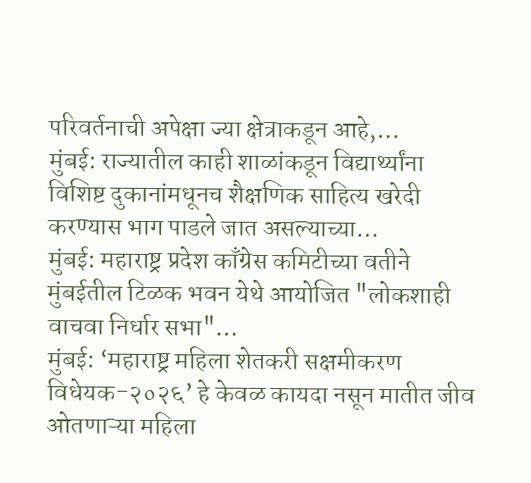परिवर्तनाची अपेक्षा ज्या क्षेत्राकडून आहे,…
मुंबई: राज्यातील काही शाळांकडून विद्यार्थ्यांना विशिष्ट दुकानांमधूनच शैक्षणिक साहित्य खरेदी करण्यास भाग पाडले जात असल्याच्या…
मुंबई: महाराष्ट्र प्रदेश काँग्रेस कमिटीच्या वतीने मुंबईतील टिळक भवन येथे आयोजित "लोकशाही वाचवा निर्धार सभा"…
मुंबई: ‘महाराष्ट्र महिला शेतकरी सक्षमीकरण विधेयक-२०२६’ हे केवळ कायदा नसून मातीत जीव ओतणाऱ्या महिला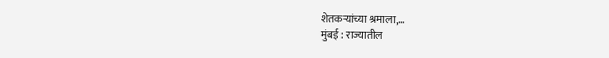शेतकऱ्यांच्या श्रमाला,…
मुंबई : राज्यातील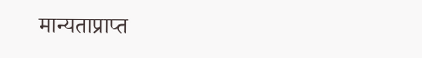मान्यताप्राप्त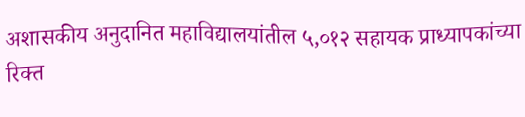अशासकीय अनुदानित महाविद्यालयांतील ५,०१२ सहायक प्राध्यापकांच्या रिक्त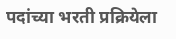पदांच्या भरती प्रक्रियेला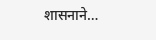शासनाने…